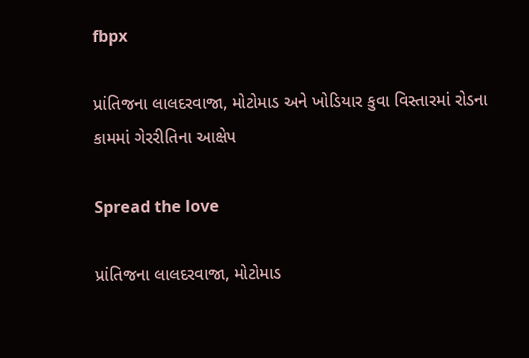fbpx

પ્રાંતિજના લાલદરવાજા, મોટોમાડ અને ખોડિયાર કુવા વિસ્તારમાં રોડના કામમાં ગેરરીતિના આક્ષેપ

Spread the love

પ્રાંતિજના લાલદરવાજા, મોટોમાડ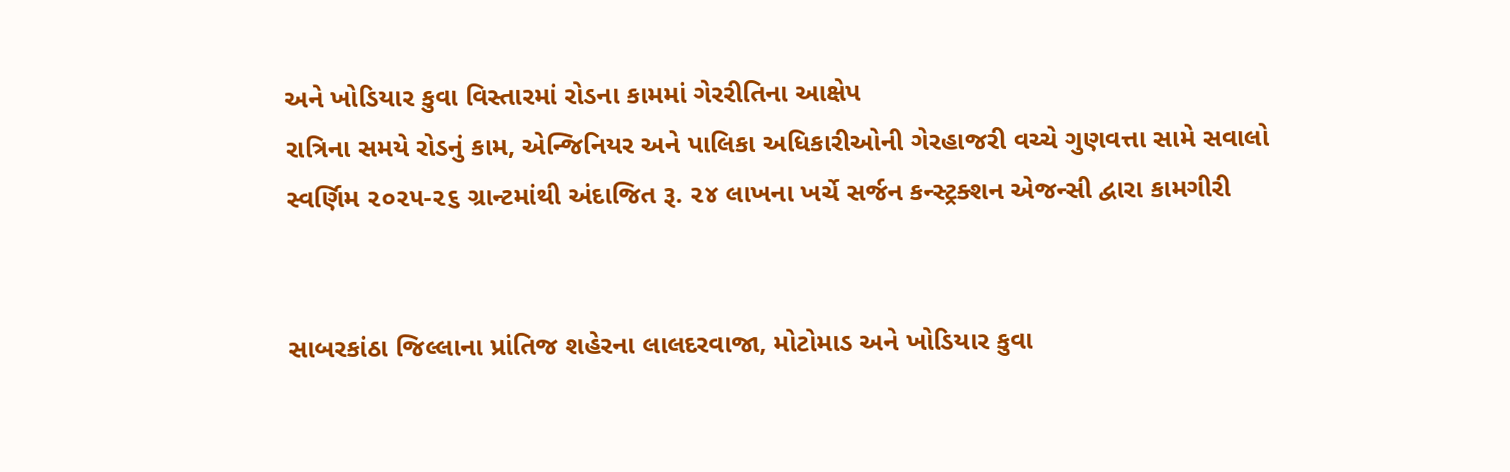અને ખોડિયાર કુવા વિસ્તારમાં રોડના કામમાં ગેરરીતિના આક્ષેપ
રાત્રિના સમયે રોડનું કામ, એન્જિનિયર અને પાલિકા અધિકારીઓની ગેરહાજરી વચ્ચે ગુણવત્તા સામે સવાલો
સ્વર્ણિમ ૨૦૨૫-૨૬ ગ્રાન્ટમાંથી અંદાજિત રૂ. ૨૪ લાખના ખર્ચે સર્જન કન્સ્ટ્રક્શન એજન્સી દ્વારા કામગીરી


સાબરકાંઠા જિલ્લાના પ્રાંતિજ શહેરના લાલદરવાજા, મોટોમાડ અને ખોડિયાર કુવા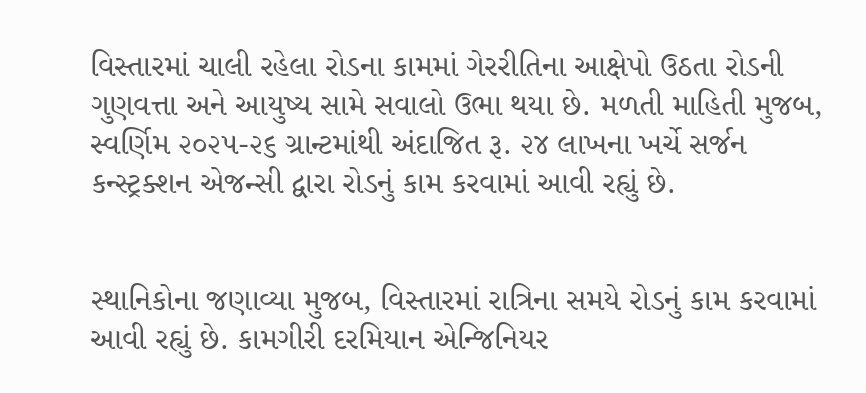વિસ્તારમાં ચાલી રહેલા રોડના કામમાં ગેરરીતિના આક્ષેપો ઉઠતા રોડની ગુણવત્તા અને આયુષ્ય સામે સવાલો ઉભા થયા છે. મળતી માહિતી મુજબ, સ્વર્ણિમ ૨૦૨૫-૨૬ ગ્રાન્ટમાંથી અંદાજિત રૂ. ૨૪ લાખના ખર્ચે સર્જન કન્સ્ટ્રક્શન એજન્સી દ્વારા રોડનું કામ કરવામાં આવી રહ્યું છે.


સ્થાનિકોના જણાવ્યા મુજબ, વિસ્તારમાં રાત્રિના સમયે રોડનું કામ કરવામાં આવી રહ્યું છે. કામગીરી દરમિયાન એન્જિનિયર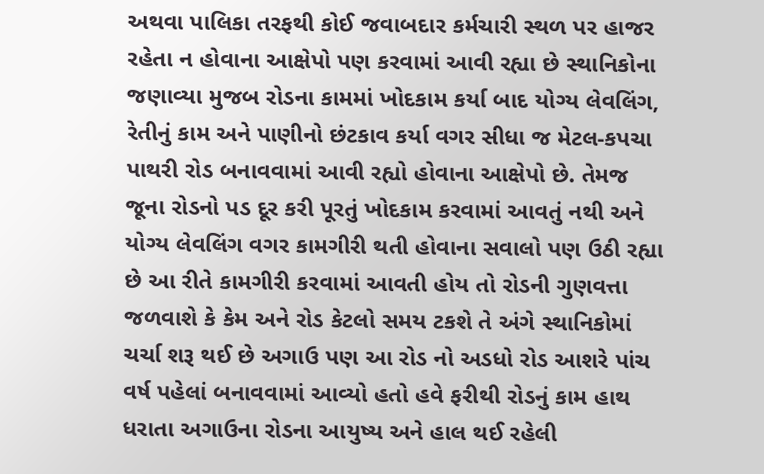અથવા પાલિકા તરફથી કોઈ જવાબદાર કર્મચારી સ્થળ પર હાજર રહેતા ન હોવાના આક્ષેપો પણ કરવામાં આવી રહ્યા છે સ્થાનિકોના જણાવ્યા મુજબ રોડના કામમાં ખોદકામ કર્યા બાદ યોગ્ય લેવલિંગ, રેતીનું કામ અને પાણીનો છંટકાવ કર્યા વગર સીધા જ મેટલ-કપચા પાથરી રોડ બનાવવામાં આવી રહ્યો હોવાના આક્ષેપો છે. તેમજ જૂના રોડનો પડ દૂર કરી પૂરતું ખોદકામ કરવામાં આવતું નથી અને યોગ્ય લેવલિંગ વગર કામગીરી થતી હોવાના સવાલો પણ ઉઠી રહ્યા છે આ રીતે કામગીરી કરવામાં આવતી હોય તો રોડની ગુણવત્તા જળવાશે કે કેમ અને રોડ કેટલો સમય ટકશે તે અંગે સ્થાનિકોમાં ચર્ચા શરૂ થઈ છે અગાઉ પણ આ રોડ નો અડધો રોડ આશરે પાંચ વર્ષ પહેલાં બનાવવામાં આવ્યો હતો હવે ફરીથી રોડનું કામ હાથ ધરાતા અગાઉના રોડના આયુષ્ય અને હાલ થઈ રહેલી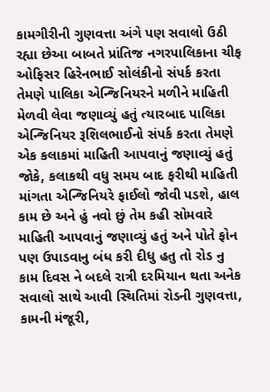કામગીરીની ગુણવત્તા અંગે પણ સવાલો ઉઠી રહ્યા છેઆ બાબતે પ્રાંતિજ નગરપાલિકાના ચીફ ઓફિસર હિરેનભાઈ સોલંકીનો સંપર્ક કરતા તેમણે પાલિકા એન્જિનિયરને મળીને માહિતી મેળવી લેવા જણાવ્યું હતું ત્યારબાદ પાલિકા એન્જિનિયર રૂશિલભાઈનો સંપર્ક કરતા તેમણે એક કલાકમાં માહિતી આપવાનું જણાવ્યું હતું જોકે, કલાકથી વધુ સમય બાદ ફરીથી માહિતી માંગતા એન્જિનિયરે ફાઈલો જોવી પડશે, હાલ કામ છે અને હું નવો છું તેમ કહી સોમવારે માહિતી આપવાનું જણાવ્યું હતું અને પોતે ફોન પણ ઉપાડવાનુ બંધ કરી દીધુ હતુ તો રોડ નુ કામ દિવસ ને બદલે રાત્રી દરમિયાન થતા અનેક સવાલો સાથે આવી સ્થિતિમાં રોડની ગુણવત્તા, કામની મંજૂરી,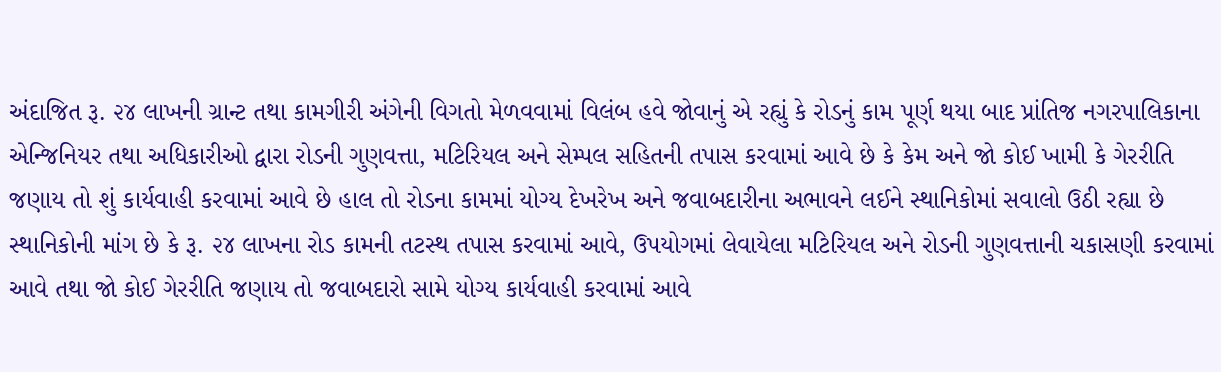અંદાજિત રૂ. ૨૪ લાખની ગ્રાન્ટ તથા કામગીરી અંગેની વિગતો મેળવવામાં વિલંબ હવે જોવાનું એ રહ્યું કે રોડનું કામ પૂર્ણ થયા બાદ પ્રાંતિજ નગરપાલિકાના એન્જિનિયર તથા અધિકારીઓ દ્વારા રોડની ગુણવત્તા, મટિરિયલ અને સેમ્પલ સહિતની તપાસ કરવામાં આવે છે કે કેમ અને જો કોઈ ખામી કે ગેરરીતિ જણાય તો શું કાર્યવાહી કરવામાં આવે છે હાલ તો રોડના કામમાં યોગ્ય દેખરેખ અને જવાબદારીના અભાવને લઈને સ્થાનિકોમાં સવાલો ઉઠી રહ્યા છે સ્થાનિકોની માંગ છે કે રૂ. ૨૪ લાખના રોડ કામની તટસ્થ તપાસ કરવામાં આવે, ઉપયોગમાં લેવાયેલા મટિરિયલ અને રોડની ગુણવત્તાની ચકાસણી કરવામાં આવે તથા જો કોઈ ગેરરીતિ જણાય તો જવાબદારો સામે યોગ્ય કાર્યવાહી કરવામાં આવે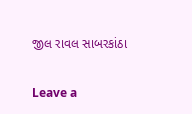જીલ રાવલ સાબરકાંઠા

Leave a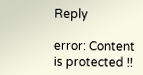Reply

error: Content is protected !!